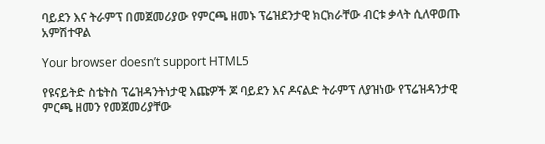ባይደን እና ትራምፕ በመጀመሪያው የምርጫ ዘመኑ ፕሬዝደንታዊ ክርክራቸው ብርቱ ቃላት ሲለዋወጡ አምሽተዋል

Your browser doesn’t support HTML5

የዩናይትድ ስቴትስ ፕሬዝዳንትነታዊ እጩዎች ጆ ባይደን እና ዶናልድ ትራምፕ ለያዝነው የፕሬዝዳንታዊ ምርጫ ዘመን የመጀመሪያቸው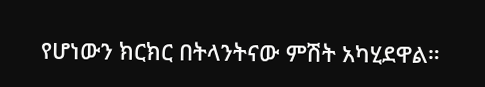የሆነውን ክርክር በትላንትናው ምሽት አካሂደዋል።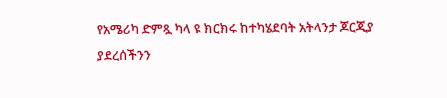የአሜሪካ ድምጿ ካላ ዩ ክርክሩ ከተካሄደባት አትላንታ ጆርጂያ ያደረሰችንን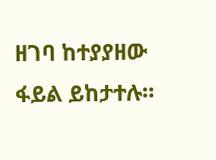ዘገባ ከተያያዘው ፋይል ይከታተሉ።